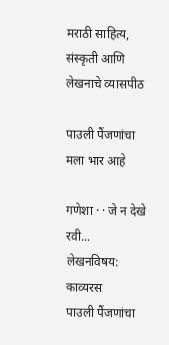मराठी साहित्य, संस्कृती आणि लेखनाचे व्यासपीठ

पाउली पैंजणांचा मला भार आहे

गणेशा · · जे न देखे रवी...
लेखनविषय:
काव्यरस
पाउली पैंजणांचा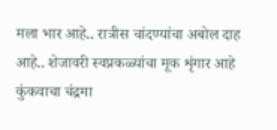मला भार आहे.. रात्रीस चांदण्यांचा अबोल दाह आहे.. शेजावरी स्वप्नकळ्यांचा मूक शृंगार आहे कुंकवाचा चंद्रमा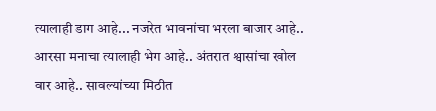त्यालाही डाग आहे... नजरेत भावनांचा भरला बाजार आहे.. आरसा मनाचा त्यालाही भेग आहे.. अंतरात श्वासांचा खोल वार आहे.. सावल्यांच्या मिठीत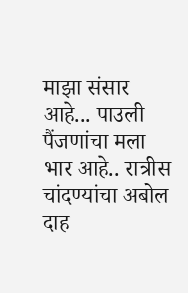माझा संसार आहे... पाउली पैंजणांचा मला भार आहे.. रात्रीस चांदण्यांचा अबोल दाह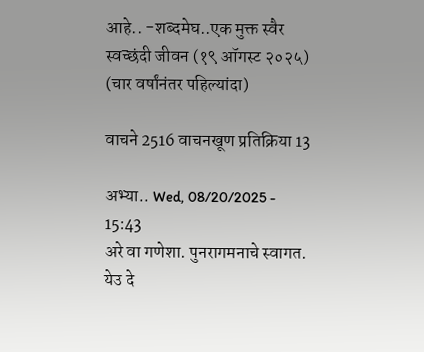आहे.. -शब्दमेघ..एक मुक्त स्वैर स्वच्छंदी जीवन (१९ ऑगस्ट २०२५) (चार वर्षांनंतर पहिल्यांदा)

वाचने 2516 वाचनखूण प्रतिक्रिया 13

अभ्या.. Wed, 08/20/2025 - 15:43
अरे वा गणेशा. पुनरागमनाचे स्वागत. येउ दे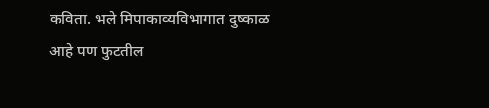कविता. भले मिपाकाव्यविभागात दुष्काळ आहे पण फुटतील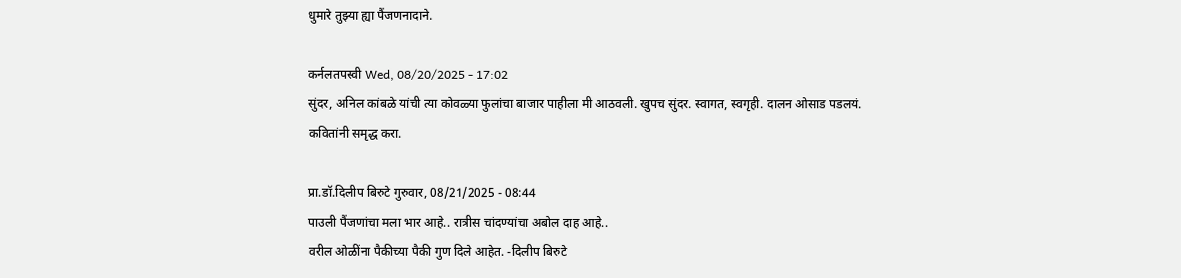धुमारे तुझ्या ह्या पैंजणनादाने.

कर्नलतपस्वी Wed, 08/20/2025 - 17:02
सुंदर, अनिल कांबळे यांची त्या कोवळ्या फुलांचा बाजार पाहीला मी आठवली. खुपच सुंदर. स्वागत, स्वगृही. दालन ओसाड पडलयं. कवितांनी समृद्ध करा.

प्रा.डॉ.दिलीप बिरुटे गुरुवार, 08/21/2025 - 08:44
पाउली पैंजणांचा मला भार आहे.. रात्रीस चांदण्यांचा अबोल दाह आहे..
वरील ओळींना पैकीच्या पैकी गुण दिले आहेत. -दिलीप बिरुटे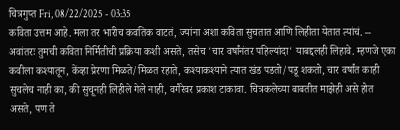चित्रगुप्त Fri, 08/22/2025 - 03:35
कविता उत्तम आहे. मला तर भारीच कवतिक वाटतं, ज्यांना अशा कविता सुचतात आणि लिहीता येतात त्यांचं. -- अवांतरः तुमची कविता निर्मितीची प्रक्रिया कशी असते, तसेच 'चार वर्षांनंतर पहिल्यांदा' याबद्दलही लिहावे. म्हणजे एका कवीला कश्यातून, केंव्हा प्रेरणा मिळते/मिळत रहाते, कश्याकश्याने त्यात खंड पडतो/पडू शकतो, चार वर्षांत काही सुचलेच नाही का, की सुचूनही लिहीले गेले नाही, वगैरेवर प्रकाश टाकावा. चित्रकलेच्या बाबतीत माझेही असे होत असते, पण ते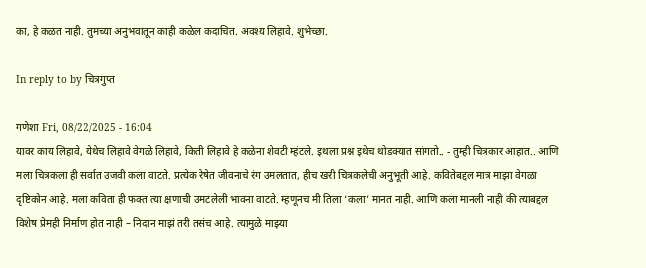का, हे कळत नाही. तुमच्या अनुभवातून काही कळेल कदाचित. अवश्य लिहावे. शुभेच्छा.

In reply to by चित्रगुप्त

गणेशा Fri, 08/22/2025 - 16:04
यावर काय लिहावे, येथेच लिहावे वेगळे लिहावे, किती लिहावे हे कळेना शेवटी म्हंटले. इथला प्रश्न इथेच थोडक्यात सांगतो.. - तुम्ही चित्रकार आहात.. आणि मला चित्रकला ही सर्वात उजवी कला वाटते. प्रत्येक रेषेत जीवनाचे रंग उमलतात, हीच खरी चित्रकलेची अनुभूती आहे. कवितेबद्दल मात्र माझा वेगळा दृष्टिकोन आहे. मला कविता ही फक्त त्या क्षणाची उमटलेली भावना वाटते. म्हणूनच मी तिला ‘कला’ मानत नाही. आणि कला मानली नाही की त्याबद्दल विशेष प्रेमही निर्माण होत नाही – निदान माझं तरी तसंच आहे. त्यामुळे माझ्या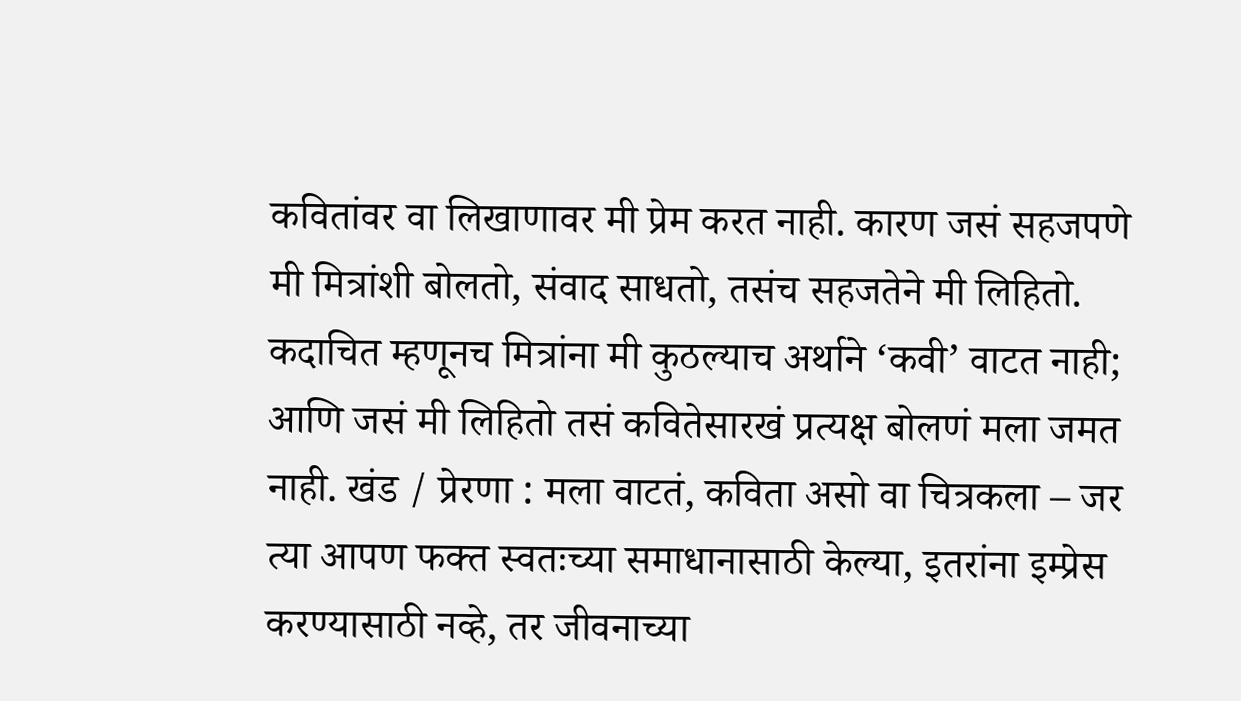कवितांवर वा लिखाणावर मी प्रेम करत नाही. कारण जसं सहजपणे मी मित्रांशी बोलतो, संवाद साधतो, तसंच सहजतेने मी लिहितो. कदाचित म्हणूनच मित्रांना मी कुठल्याच अर्थाने ‘कवी’ वाटत नाही; आणि जसं मी लिहितो तसं कवितेसारखं प्रत्यक्ष बोलणं मला जमत नाही. खंड / प्रेरणा : मला वाटतं, कविता असो वा चित्रकला – जर त्या आपण फक्त स्वतःच्या समाधानासाठी केल्या, इतरांना इम्प्रेस करण्यासाठी नव्हे, तर जीवनाच्या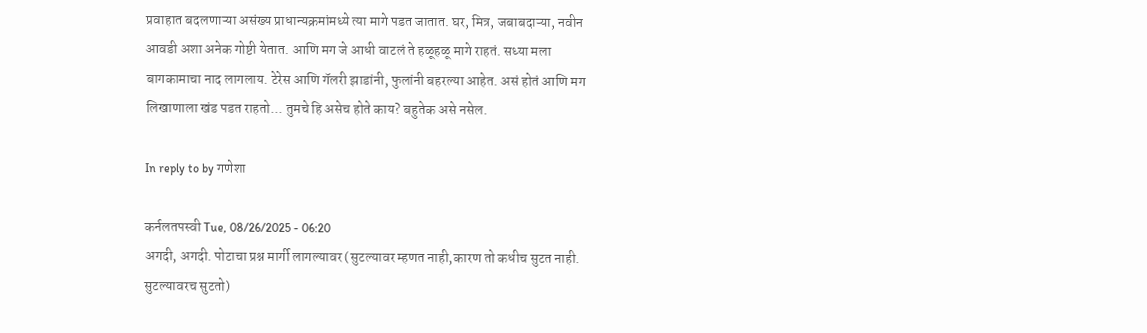प्रवाहात बदलणाऱ्या असंख्य प्राधान्यक्रमांमध्ये त्या मागे पडत जातात. घर, मित्र, जबाबदाऱ्या, नवीन आवडी अशा अनेक गोष्टी येतात. आणि मग जे आधी वाटलं ते हळूहळू मागे राहतं. सध्या मला बागकामाचा नाद लागलाय. टेरेस आणि गॅलरी झाडांनी, फुलांनी बहरल्या आहेत. असं होतं आणि मग लिखाणाला खंड पडत राहतो... तुमचे हि असेच होते काय? बहुतेक असे नसेल.

In reply to by गणेशा

कर्नलतपस्वी Tue, 08/26/2025 - 06:20
अगदी, अगदी. पोटाचा प्रश्न मार्गी लागल्यावर (सुटल्यावर म्हणत नाही,कारण तो कधीच सुटत नाही. सुटल्यावरच सुटतो)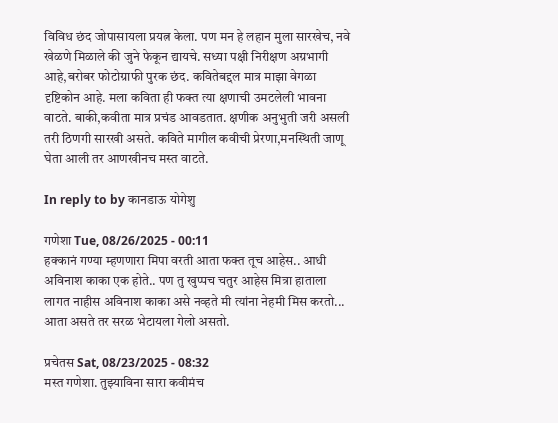विविध छंद जोपासायला प्रयत्न केला. पण मन हे लहान मुला सारखेच, नवे खेळणे मिळाले की जुने फेकून द्यायचे. सध्या पक्षी निरीक्षण अग्रभागी आहे,बरोबर फोटोग्राफी पुरक छंद. कवितेबद्दल मात्र माझा वेगळा दृष्टिकोन आहे. मला कविता ही फक्त त्या क्षणाची उमटलेली भावना वाटते. बाकी,कवीता मात्र प्रचंड आवडतात. क्षणीक अनुभुती जरी असली तरी ठिणगी सारखी असते. कविते मागील कवीची प्रेरणा,मनस्थिती जाणू घेता आली तर आणखीनच मस्त वाटते.

In reply to by कानडाऊ योगेशु

गणेशा Tue, 08/26/2025 - 00:11
हक्कानं गण्या म्हणणारा मिपा वरती आता फक्त तूच आहेस.. आधी अविनाश काका एक होते.. पण तु खुप्पच चतुर आहेस मित्रा हाताला लागत नाहीस अविनाश काका असे नव्हते मी त्यांना नेहमी मिस करतो... आता असते तर सरळ भेटायला गेलो असतो.

प्रचेतस Sat, 08/23/2025 - 08:32
मस्त गणेशा. तुझ्याविना सारा कवीमंच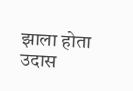झाला होता उदास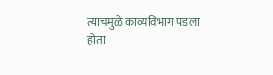त्याचमुळे काव्यविभाग पडला होता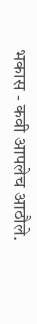भकास - कवी आपलेच आठौले.